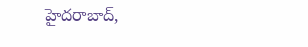హైదరాబాద్,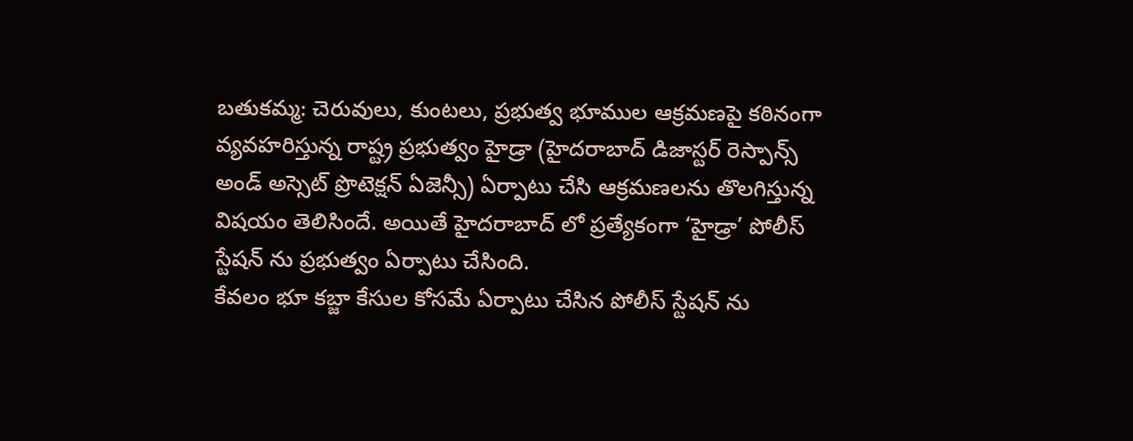బతుకమ్మ: చెరువులు, కుంటలు, ప్రభుత్వ భూముల ఆక్రమణపై కఠినంగా వ్యవహరిస్తున్న రాష్ట్ర ప్రభుత్వం హైడ్రా (హైదరాబాద్ డిజాస్టర్ రెస్పాన్స్ అండ్ అస్సెట్ ప్రొటెక్షన్ ఏజెన్సీ) ఏర్పాటు చేసి ఆక్రమణలను తొలగిస్తున్న విషయం తెలిసిందే. అయితే హైదరాబాద్ లో ప్రత్యేకంగా ‘హైడ్రా’ పోలీస్ స్టేషన్ ను ప్రభుత్వం ఏర్పాటు చేసింది.
కేవలం భూ కబ్జా కేసుల కోసమే ఏర్పాటు చేసిన పోలీస్ స్టేషన్ ను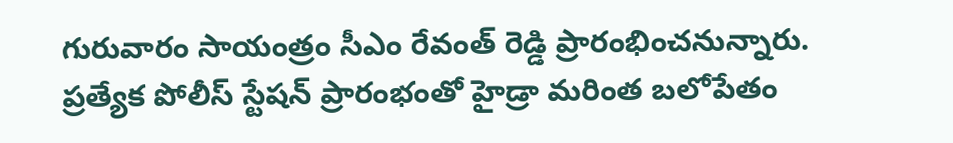గురువారం సాయంత్రం సీఎం రేవంత్ రెడ్డి ప్రారంభించనున్నారు. ప్రత్యేక పోలీస్ స్టేషన్ ప్రారంభంతో హైడ్రా మరింత బలోపేతం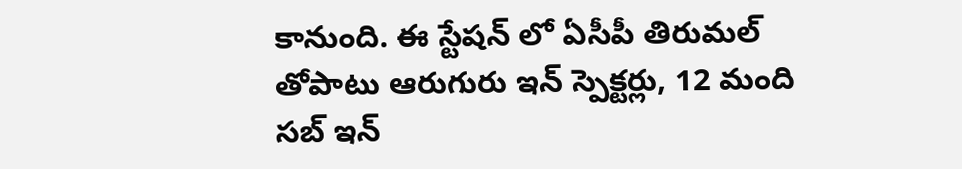కానుంది. ఈ స్టేషన్ లో ఏసీపీ తిరుమల్ తోపాటు ఆరుగురు ఇన్ స్పెక్టర్లు, 12 మంది సబ్ ఇన్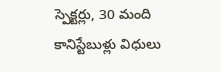స్పెక్టర్లు, 30 మంది కానిస్టేబుళ్లు విధులు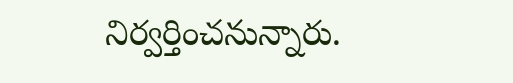నిర్వర్తించనున్నారు.